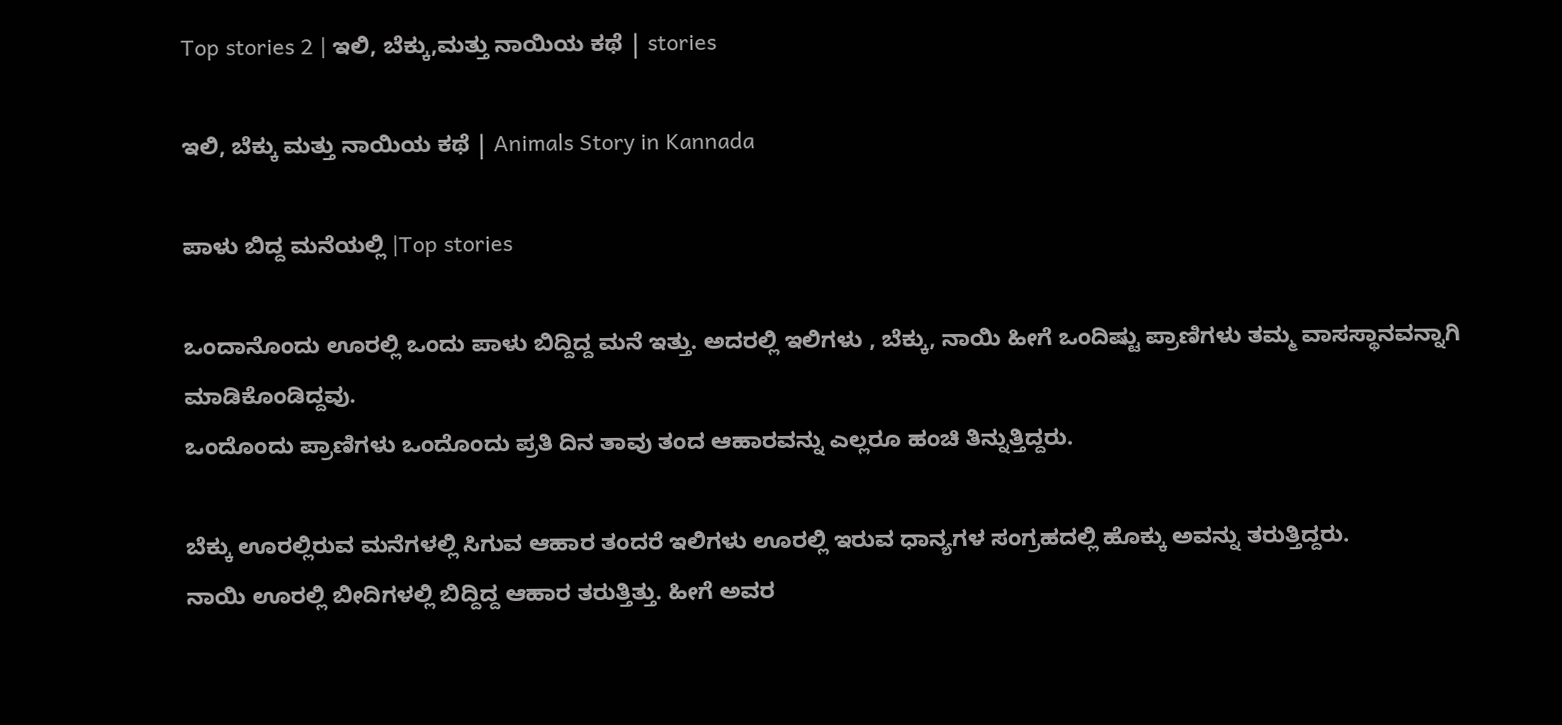Top stories 2 | ಇಲಿ, ಬೆಕ್ಕು,ಮತ್ತು ನಾಯಿಯ ಕಥೆ | stories

ಇಲಿ, ಬೆಕ್ಕು ಮತ್ತು ನಾಯಿಯ ಕಥೆ | Animals Story in Kannada

ಪಾಳು ಬಿದ್ದ ಮನೆಯಲ್ಲಿ |Top stories

ಒಂದಾನೊಂದು ಊರಲ್ಲಿ ಒಂದು ಪಾಳು ಬಿದ್ದಿದ್ದ ಮನೆ ಇತ್ತು. ಅದರಲ್ಲಿ ಇಲಿಗಳು , ಬೆಕ್ಕು, ನಾಯಿ ಹೀಗೆ ಒಂದಿಷ್ಟು ಪ್ರಾಣಿಗಳು ತಮ್ಮ ವಾಸಸ್ಥಾನವನ್ನಾಗಿ ಮಾಡಿಕೊಂಡಿದ್ದವು.
ಒಂದೊಂದು ಪ್ರಾಣಿಗಳು ಒಂದೊಂದು ಪ್ರತಿ ದಿನ ತಾವು ತಂದ ಆಹಾರವನ್ನು ಎಲ್ಲರೂ ಹಂಚಿ ತಿನ್ನುತ್ತಿದ್ದರು.

ಬೆಕ್ಕು ಊರಲ್ಲಿರುವ ಮನೆಗಳಲ್ಲಿ ಸಿಗುವ ಆಹಾರ ತಂದರೆ ಇಲಿಗಳು ಊರಲ್ಲಿ ಇರುವ ಧಾನ್ಯಗಳ ಸಂಗ್ರಹದಲ್ಲಿ ಹೊಕ್ಕು ಅವನ್ನು ತರುತ್ತಿದ್ದರು.
ನಾಯಿ ಊರಲ್ಲಿ ಬೀದಿಗಳಲ್ಲಿ ಬಿದ್ದಿದ್ದ ಆಹಾರ ತರುತ್ತಿತ್ತು. ಹೀಗೆ ಅವರ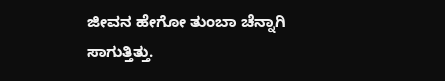ಜೀವನ ಹೇಗೋ ತುಂಬಾ ಚೆನ್ನಾಗಿ ಸಾಗುತ್ತಿತ್ತು.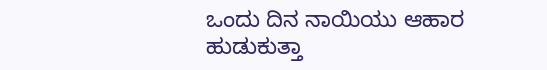ಒಂದು ದಿನ ನಾಯಿಯು ಆಹಾರ ಹುಡುಕುತ್ತಾ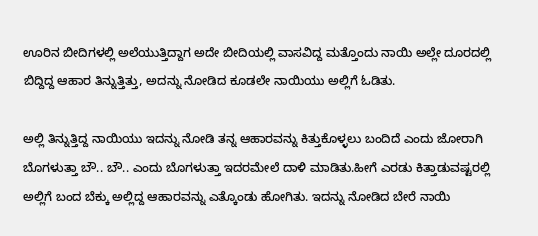ಊರಿನ ಬೀದಿಗಳಲ್ಲಿ ಅಲೆಯುತ್ತಿದ್ದಾಗ ಅದೇ ಬೀದಿಯಲ್ಲಿ ವಾಸವಿದ್ದ ಮತ್ತೊಂದು ನಾಯಿ ಅಲ್ಲೇ ದೂರದಲ್ಲಿ ಬಿದ್ದಿದ್ದ ಆಹಾರ ತಿನ್ನುತ್ತಿತ್ತು, ಅದನ್ನು ನೋಡಿದ ಕೂಡಲೇ ನಾಯಿಯು ಅಲ್ಲಿಗೆ ಓಡಿತು.

ಅಲ್ಲಿ ತಿನ್ನುತ್ತಿದ್ದ ನಾಯಿಯು ಇದನ್ನು ನೋಡಿ ತನ್ನ ಆಹಾರವನ್ನು ಕಿತ್ತುಕೊಳ್ಳಲು ಬಂದಿದೆ ಎಂದು ಜೋರಾಗಿ ಬೊಗಳುತ್ತಾ ಬೌ.. ಬೌ.. ಎಂದು ಬೊಗಳುತ್ತಾ ಇದರಮೇಲೆ ದಾಳಿ ಮಾಡಿತು.ಹೀಗೆ ಎರಡು ಕಿತ್ತಾಡುವಷ್ಟರಲ್ಲಿ ಅಲ್ಲಿಗೆ ಬಂದ ಬೆಕ್ಕು ಅಲ್ಲಿದ್ದ ಆಹಾರವನ್ನು ಎತ್ಕೊಂಡು ಹೋಗಿತು. ಇದನ್ನು ನೋಡಿದ ಬೇರೆ ನಾಯಿ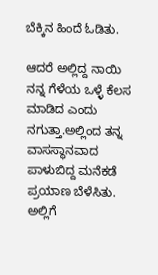ಬೆಕ್ಕಿನ ಹಿಂದೆ ಓಡಿತು.

ಆದರೆ ಅಲ್ಲಿದ್ದ ನಾಯಿ ನನ್ನ ಗೆಳೆಯ ಒಳ್ಳೆ ಕೆಲಸ ಮಾಡಿದ ಎಂದು ನಗುತ್ತಾ.ಅಲ್ಲಿಂದ ತನ್ನ ವಾಸಸ್ಥಾನವಾದ ಪಾಳುಬಿದ್ದ ಮನೆಕಡೆ ಪ್ರಯಾಣ ಬೆಳೆಸಿತು. ಅಲ್ಲಿಗೆ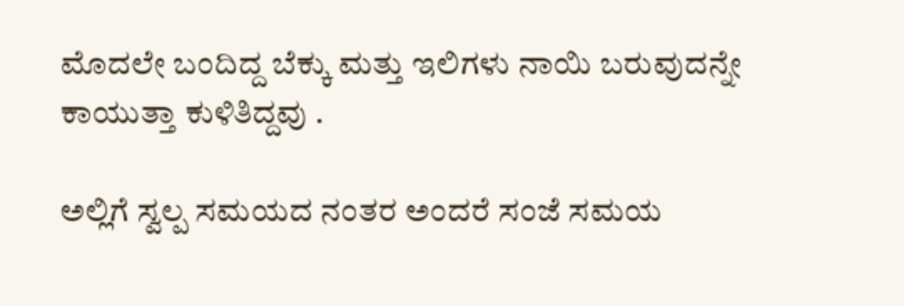ಮೊದಲೇ ಬಂದಿದ್ದ ಬೆಕ್ಕು ಮತ್ತು ಇಲಿಗಳು ನಾಯಿ ಬರುವುದನ್ನೇ ಕಾಯುತ್ತಾ ಕುಳಿತಿದ್ದವು .

ಅಲ್ಲಿಗೆ ಸ್ವಲ್ಪ ಸಮಯದ ನಂತರ ಅಂದರೆ ಸಂಜೆ ಸಮಯ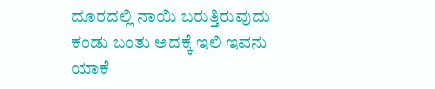ದೂರದಲ್ಲಿ ನಾಯಿ ಬರುತ್ತಿರುವುದು ಕಂಡು ಬಂತು ಅದಕ್ಕೆ ಇಲಿ ಇವನು ಯಾಕೆ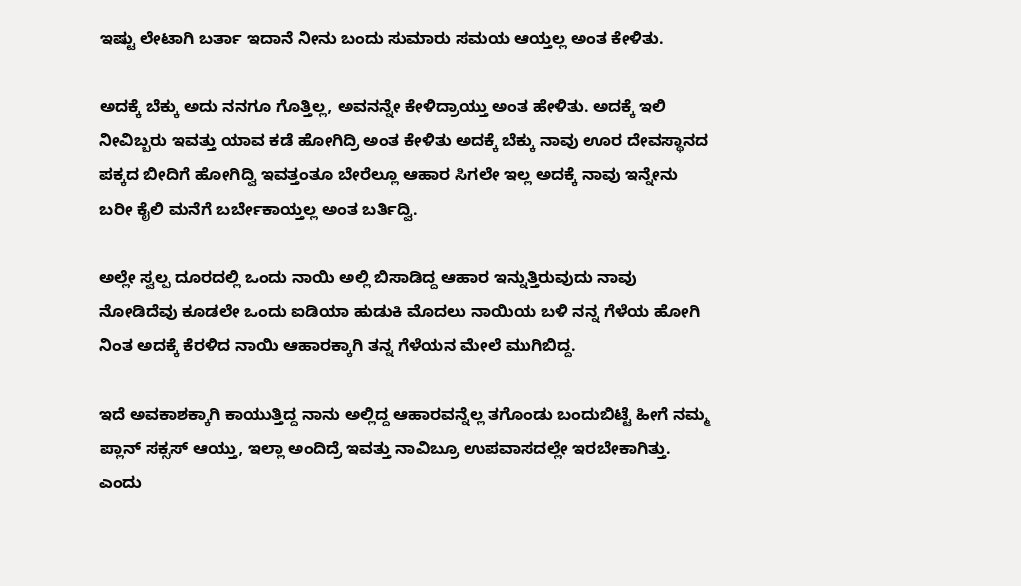ಇಷ್ಟು ಲೇಟಾಗಿ ಬರ್ತಾ ಇದಾನೆ ನೀನು ಬಂದು ಸುಮಾರು ಸಮಯ ಆಯ್ತಲ್ಲ ಅಂತ ಕೇಳಿತು.

ಅದಕ್ಕೆ ಬೆಕ್ಕು ಅದು ನನಗೂ ಗೊತ್ತಿಲ್ಲ, ಅವನನ್ನೇ ಕೇಳಿದ್ರಾಯ್ತು ಅಂತ ಹೇಳಿತು. ಅದಕ್ಕೆ ಇಲಿ ನೀವಿಬ್ಬರು ಇವತ್ತು ಯಾವ ಕಡೆ ಹೋಗಿದ್ರಿ ಅಂತ ಕೇಳಿತು ಅದಕ್ಕೆ ಬೆಕ್ಕು ನಾವು ಊರ ದೇವಸ್ಥಾನದ ಪಕ್ಕದ ಬೀದಿಗೆ ಹೋಗಿದ್ವಿ ಇವತ್ತಂತೂ ಬೇರೆಲ್ಲೂ ಆಹಾರ ಸಿಗಲೇ ಇಲ್ಲ ಅದಕ್ಕೆ ನಾವು ಇನ್ನೇನು ಬರೀ ಕೈಲಿ ಮನೆಗೆ ಬರ್ಬೇಕಾಯ್ತಲ್ಲ ಅಂತ ಬರ್ತಿದ್ವಿ.

ಅಲ್ಲೇ ಸ್ವಲ್ಪ ದೂರದಲ್ಲಿ ಒಂದು ನಾಯಿ ಅಲ್ಲಿ ಬಿಸಾಡಿದ್ದ ಆಹಾರ ಇನ್ನುತ್ತಿರುವುದು ನಾವು ನೋಡಿದೆವು ಕೂಡಲೇ ಒಂದು ಐಡಿಯಾ ಹುಡುಕಿ ಮೊದಲು ನಾಯಿಯ ಬಳಿ ನನ್ನ ಗೆಳೆಯ ಹೋಗಿ ನಿಂತ ಅದಕ್ಕೆ ಕೆರಳಿದ ನಾಯಿ ಆಹಾರಕ್ಕಾಗಿ ತನ್ನ ಗೆಳೆಯನ ಮೇಲೆ ಮುಗಿಬಿದ್ದ.

ಇದೆ ಅವಕಾಶಕ್ಕಾಗಿ ಕಾಯುತ್ತಿದ್ದ ನಾನು ಅಲ್ಲಿದ್ದ ಆಹಾರವನ್ನೆಲ್ಲ ತಗೊಂಡು ಬಂದುಬಿಟ್ಟೆ ಹೀಗೆ ನಮ್ಮ ಪ್ಲಾನ್ ಸಕ್ಸಸ್ ಆಯ್ತು, ಇಲ್ಲಾ ಅಂದಿದ್ರೆ ಇವತ್ತು ನಾವಿಬ್ರೂ ಉಪವಾಸದಲ್ಲೇ ಇರಬೇಕಾಗಿತ್ತು.
ಎಂದು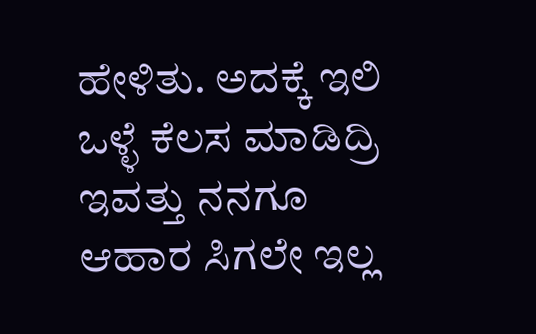ಹೇಳಿತು. ಅದಕ್ಕೆ ಇಲಿ ಒಳ್ಳೆ ಕೆಲಸ ಮಾಡಿದ್ರಿ ಇವತ್ತು ನನಗೂ ಆಹಾರ ಸಿಗಲೇ ಇಲ್ಲ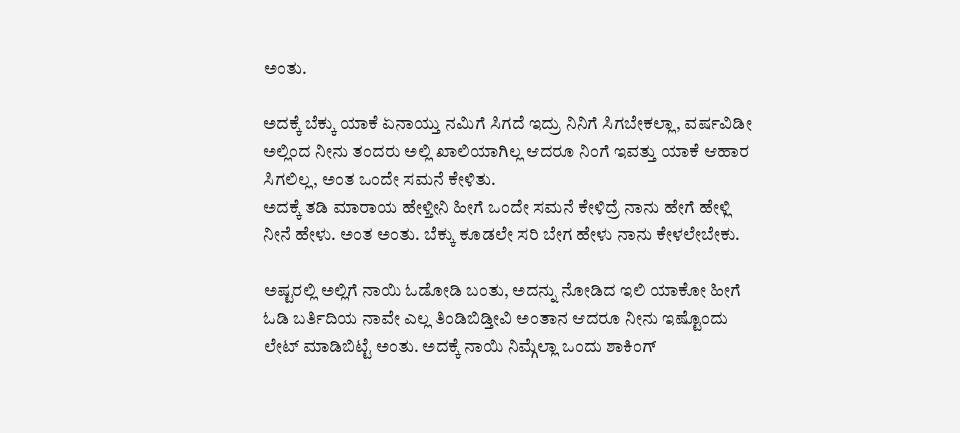ಅಂತು.

ಅದಕ್ಕೆ ಬೆಕ್ಕು ಯಾಕೆ ಏನಾಯ್ತು ನಮಿಗೆ ಸಿಗದೆ ಇದ್ರು ನಿನಿಗೆ ಸಿಗಬೇಕಲ್ಲಾ, ವರ್ಷವಿಡೀ ಅಲ್ಲಿಂದ ನೀನು ತಂದರು ಅಲ್ಲಿ ಖಾಲಿಯಾಗಿಲ್ಲ ಆದರೂ ನಿಂಗೆ ಇವತ್ತು ಯಾಕೆ ಆಹಾರ ಸಿಗಲಿಲ್ಲ, ಅಂತ ಒಂದೇ ಸಮನೆ ಕೇಳಿತು.
ಅದಕ್ಕೆ ತಡಿ ಮಾರಾಯ ಹೇಳ್ತೀನಿ ಹೀಗೆ ಒಂದೇ ಸಮನೆ ಕೇಳಿದ್ರೆ ನಾನು ಹೇಗೆ ಹೇಳ್ಲಿ ನೀನೆ ಹೇಳು. ಅಂತ ಅಂತು. ಬೆಕ್ಕು ಕೂಡಲೇ ಸರಿ ಬೇಗ ಹೇಳು ನಾನು ಕೇಳಲೇಬೇಕು.

ಅಷ್ಟರಲ್ಲಿ ಅಲ್ಲಿಗೆ ನಾಯಿ ಓಡೋಡಿ ಬಂತು, ಅದನ್ನು ನೋಡಿದ ಇಲಿ ಯಾಕೋ ಹೀಗೆ ಓಡಿ ಬರ್ತಿದಿಯ ನಾವೇ ಎಲ್ಲ ತಿಂಡಿಬಿಡ್ತೀವಿ ಅಂತಾನ ಆದರೂ ನೀನು ಇಷ್ಟೊಂದು ಲೇಟ್ ಮಾಡಿಬಿಟ್ಟೆ ಅಂತು. ಅದಕ್ಕೆ ನಾಯಿ ನಿಮ್ಗೆಲ್ಲಾ ಒಂದು ಶಾಕಿಂಗ್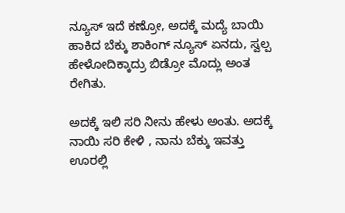ನ್ಯೂಸ್ ಇದೆ ಕಣ್ರೋ, ಅದಕ್ಕೆ ಮದ್ಯೆ ಬಾಯಿ ಹಾಕಿದ ಬೆಕ್ಕು ಶಾಕಿಂಗ್ ನ್ಯೂಸ್ ಏನದು, ಸ್ವಲ್ಪ ಹೇಳೋದಿಕ್ಕಾದ್ರು ಬಿಡ್ರೋ ಮೊದ್ಲು ಅಂತ ರೇಗಿತು.

ಅದಕ್ಕೆ ಇಲಿ ಸರಿ ನೀನು ಹೇಳು ಅಂತು. ಅದಕ್ಕೆ ನಾಯಿ ಸರಿ ಕೇಳಿ , ನಾನು ಬೆಕ್ಕು ಇವತ್ತು ಊರಲ್ಲಿ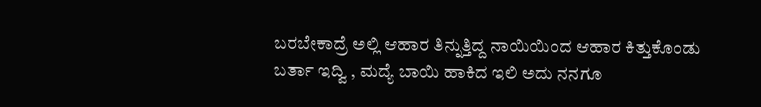ಬರಬೇಕಾದ್ರೆ ಅಲ್ಲಿ ಆಹಾರ ತಿನ್ನುತ್ತಿದ್ದ ನಾಯಿಯಿಂದ ಆಹಾರ ಕಿತ್ತುಕೊಂಡು ಬರ್ತಾ ಇದ್ವಿ , ಮದ್ಯೆ ಬಾಯಿ ಹಾಕಿದ ಇಲಿ ಅದು ನನಗೂ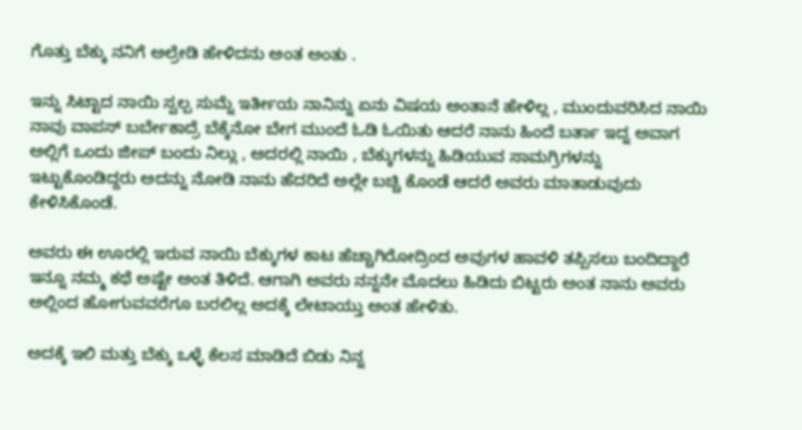ಗೊತ್ತು ಬೆಕ್ಕು ನನಿಗೆ ಅಲ್ರೇಡಿ ಹೇಳಿದನು ಅಂತ ಅಂತು .

ಇನ್ನು ಸಿಟ್ಟಾದ ನಾಯಿ ಸ್ವಲ್ಪ ಸುಮ್ನೆ ಇರ್ತೀಯ ನಾನಿನ್ನು ಏನು ವಿಷಯ ಅಂತಾನೆ ಹೇಳಿಲ್ಲ , ಮುಂದುವರಿಸಿದ ನಾಯಿ ನಾವು ವಾಪಸ್ ಬರ್ಬೇಕಾದ್ರೆ ಬೆಕ್ಕೆನೋ ಬೇಗ ಮುಂದೆ ಓಡಿ ಓಯಿತು ಆದರೆ ನಾನು ಹಿಂದೆ ಬರ್ತಾ ಇದ್ನ ಅವಾಗ ಅಲ್ಲಿಗೆ ಒಂದು ಜೀಪ್ ಬಂದು ನಿಲ್ಲು , ಅದರಲ್ಲಿ ನಾಯಿ , ಬೆಕ್ಕುಗಳನ್ನು ಹಿಡಿಯುವ ಸಾಮಗ್ರಿಗಳನ್ನು ಇಟ್ಟುಕೊಂಡಿದ್ದರು ಅದನ್ನು ನೋಡಿ ನಾನು ಹೆದರಿದೆ ಅಲ್ಲೇ ಬಚ್ಚಿ ಕೊಂಡೆ ಆದರೆ ಅವರು ಮಾತಾಡುವುದು ಕೇಳಿಸಿಕೊಂಡೆ.

ಅವರು ಈ ಊರಲ್ಲಿ ಇರುವ ನಾಯಿ ಬೆಕ್ಕುಗಳ ಕಾಟ ಹೆಚ್ಚಾಗಿರೋದ್ರಿಂದ ಅವುಗಳ ಹಾವಳಿ ತಪ್ಪಿಸಲು ಬಂದಿದ್ದಾರೆ ಇನ್ನೂ ನಮ್ಮ ಕಥೆ ಅಷ್ಟೇ ಅಂತ ತಿಳಿದೆ. ಆಗಾಗಿ ಅವರು ನನ್ನನೇ ಮೊದಲು ಹಿಡಿದು ಬಿಟ್ಟರು ಅಂತ ನಾನು ಅವರು ಅಲ್ಲಿಂದ ಹೋಗುವವರೆಗೂ ಬರಲಿಲ್ಲ ಅದಕ್ಕೆ ಲೇಟಾಯ್ತು ಅಂತ ಹೇಳಿತು.

ಅದಕ್ಕೆ ಇಲಿ ಮತ್ತು ಬೆಕ್ಕು ಒಳ್ಳೆ ಕೆಲಸ ಮಾಡಿದೆ ಬಿಡು ನಿನ್ನ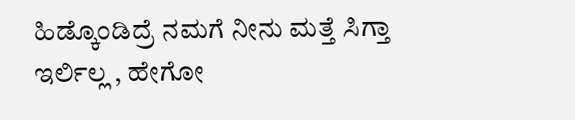ಹಿಡ್ಕೊಂಡಿದ್ರೆ ನಮಗೆ ನೀನು ಮತ್ತೆ ಸಿಗ್ತಾ ಇರ್ಲಿಲ್ಲ , ಹೇಗೋ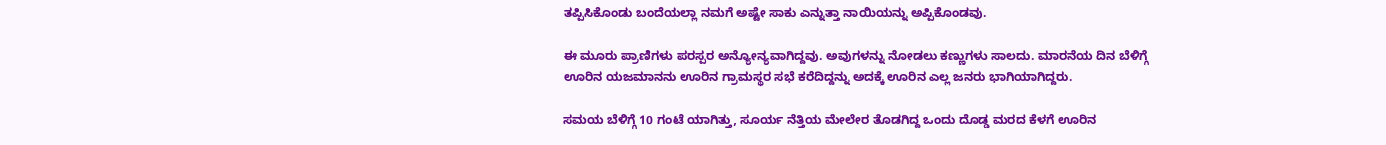ತಪ್ಪಿಸಿಕೊಂಡು ಬಂದೆಯಲ್ಲಾ ನಮಗೆ ಅಷ್ಟೇ ಸಾಕು ಎನ್ನುತ್ತಾ ನಾಯಿಯನ್ನು ಅಪ್ಪಿಕೊಂಡವು.

ಈ ಮೂರು ಪ್ರಾಣಿಗಳು ಪರಸ್ಪರ ಅನ್ಯೋನ್ಯವಾಗಿದ್ದವು. ಅವುಗಳನ್ನು ನೋಡಲು ಕಣ್ಣುಗಳು ಸಾಲದು. ಮಾರನೆಯ ದಿನ ಬೆಳಿಗ್ಗೆ ಊರಿನ ಯಜಮಾನನು ಊರಿನ ಗ್ರಾಮಸ್ಥರ ಸಭೆ ಕರೆದಿದ್ದನ್ನು ಅದಕ್ಕೆ ಊರಿನ ಎಲ್ಲ ಜನರು ಭಾಗಿಯಾಗಿದ್ದರು.

ಸಮಯ ಬೆಳಿಗ್ಗೆ 10 ಗಂಟೆ ಯಾಗಿತ್ತು, ಸೂರ್ಯ ನೆತ್ತಿಯ ಮೇಲೇರ ತೊಡಗಿದ್ದ ಒಂದು ದೊಡ್ಡ ಮರದ ಕೆಳಗೆ ಊರಿನ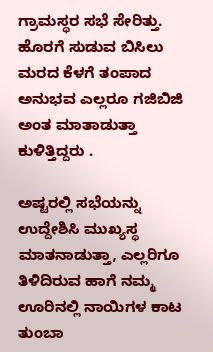ಗ್ರಾಮಸ್ಥರ ಸಭೆ ಸೇರಿತ್ತು. ಹೊರಗೆ ಸುಡುವ ಬಿಸಿಲು ಮರದ ಕೆಳಗೆ ತಂಪಾದ ಅನುಭವ ಎಲ್ಲರೂ ಗಜಿಬಿಜಿ ಅಂತ ಮಾತಾಡುತ್ತಾ ಕುಳಿತ್ತಿದ್ದರು .

ಅಷ್ಟರಲ್ಲಿ ಸಭೆಯನ್ನು ಉದ್ದೇಶಿಸಿ ಮುಖ್ಯಸ್ಥ ಮಾತನಾಡುತ್ತಾ, ಎಲ್ಲರಿಗೂ ತಿಳಿದಿರುವ ಹಾಗೆ ನಮ್ಮ ಊರಿನಲ್ಲಿ ನಾಯಿಗಳ ಕಾಟ ತುಂಬಾ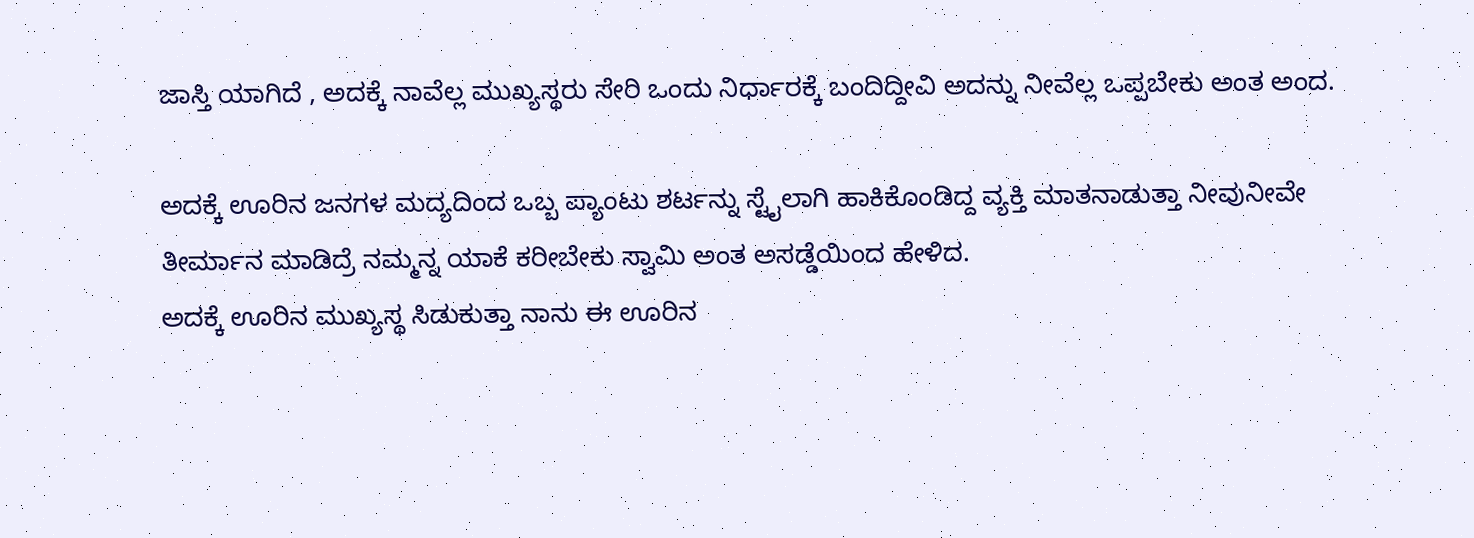ಜಾಸ್ತಿ ಯಾಗಿದೆ , ಅದಕ್ಕೆ ನಾವೆಲ್ಲ ಮುಖ್ಯಸ್ಥರು ಸೇರಿ ಒಂದು ನಿರ್ಧಾರಕ್ಕೆ ಬಂದಿದ್ದೀವಿ ಅದನ್ನು ನೀವೆಲ್ಲ ಒಪ್ಪಬೇಕು ಅಂತ ಅಂದ.

ಅದಕ್ಕೆ ಊರಿನ ಜನಗಳ ಮದ್ಯದಿಂದ ಒಬ್ಬ ಪ್ಯಾಂಟು ಶರ್ಟನ್ನು ಸ್ಟೈಲಾಗಿ ಹಾಕಿಕೊಂಡಿದ್ದ ವ್ಯಕ್ತಿ ಮಾತನಾಡುತ್ತಾ ನೀವುನೀವೇ ತೀರ್ಮಾನ ಮಾಡಿದ್ರೆ ನಮ್ಮನ್ನ ಯಾಕೆ ಕರೀಬೇಕು ಸ್ವಾಮಿ ಅಂತ ಅಸಡ್ಡೆಯಿಂದ ಹೇಳಿದ.
ಅದಕ್ಕೆ ಊರಿನ ಮುಖ್ಯಸ್ಥ ಸಿಡುಕುತ್ತಾ ನಾನು ಈ ಊರಿನ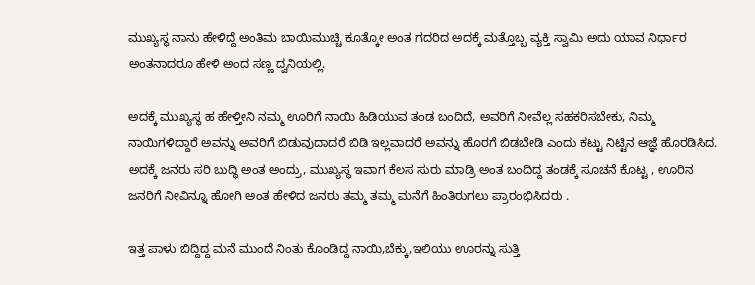ಮುಖ್ಯಸ್ಥ ನಾನು ಹೇಳಿದ್ದೆ ಅಂತಿಮ ಬಾಯಿಮುಚ್ಚಿ ಕೂತ್ಕೋ ಅಂತ ಗದರಿದ ಅದಕ್ಕೆ ಮತ್ತೊಬ್ಬ ವ್ಯಕ್ತಿ ಸ್ವಾಮಿ ಅದು ಯಾವ ನಿರ್ಧಾರ ಅಂತನಾದರೂ ಹೇಳಿ ಅಂದ ಸಣ್ಣ ದ್ವನಿಯಲ್ಲಿ.

ಅದಕ್ಕೆ ಮುಖ್ಯಸ್ಥ ಹ ಹೇಳ್ತೀನಿ ನಮ್ಮ ಊರಿಗೆ ನಾಯಿ ಹಿಡಿಯುವ ತಂಡ ಬಂದಿದೆ, ಅವರಿಗೆ ನೀವೆಲ್ಲ ಸಹಕರಿಸಬೇಕು, ನಿಮ್ಮ ನಾಯಿಗಳಿದ್ದಾರೆ ಅವನ್ನು ಅವರಿಗೆ ಬಿಡುವುದಾದರೆ ಬಿಡಿ ಇಲ್ಲವಾದರೆ ಅವನ್ನು ಹೊರಗೆ ಬಿಡಬೇಡಿ ಎಂದು ಕಟ್ಟು ನಿಟ್ಟಿನ ಆಜ್ಞೆ ಹೊರಡಿಸಿದ.
ಅದಕ್ಕೆ ಜನರು ಸರಿ ಬುದ್ಧಿ ಅಂತ ಅಂದ್ರು, ಮುಖ್ಯಸ್ಥ ಇವಾಗ ಕೆಲಸ ಸುರು ಮಾಡ್ರಿ ಅಂತ ಬಂದಿದ್ದ ತಂಡಕ್ಕೆ ಸೂಚನೆ ಕೊಟ್ಟ , ಊರಿನ ಜನರಿಗೆ ನೀವಿನ್ನೂ ಹೋಗಿ ಅಂತ ಹೇಳಿದ ಜನರು ತಮ್ಮ ತಮ್ಮ ಮನೆಗೆ ಹಿಂತಿರುಗಲು ಪ್ರಾರಂಭಿಸಿದರು .

ಇತ್ತ ಪಾಳು ಬಿದ್ದಿದ್ದ ಮನೆ ಮುಂದೆ ನಿಂತು ಕೊಂಡಿದ್ದ ನಾಯಿ,ಬೆಕ್ಕು,ಇಲಿಯು ಊರನ್ನು ಸುತ್ತಿ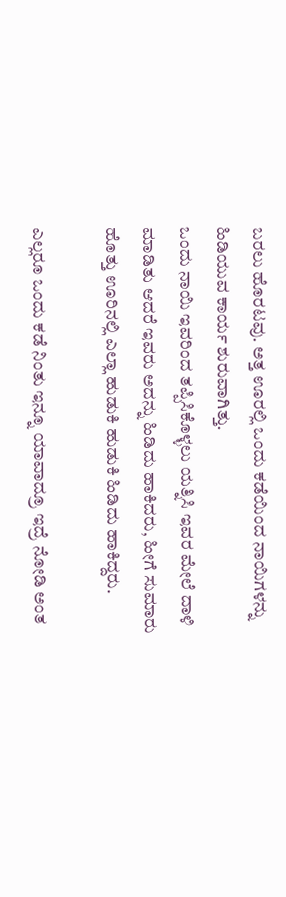ಬರಲು ಹೊರಟವು. ಅತ್ತ ಊರಲ್ಲಿ ಒಂದು ಕಡೆಯಿಂದ ನಾಯಿಗಳನ್ನು ಹಿಡಿಯುವ ಕಾರ್ಯ ಶುರುವಾಗಿತ್ತು.
ಒಂದು ನಾಯಿ ಇವರಿಂದ ತಪ್ಪಿಸಿಕೊಳ್ಳಲು ಯತ್ನಿಸಿ ಇವರ ಮೇಲೆ ದಾಳಿ ಮಾಡಿತು ಆದರೆ ಇವರು ಅದನ್ನು ಹಿಡಿದು ಹಾಕಿದರು, ಹೀಗೆ ಸುಮಾರು ಹೊತ್ತು ಊರಿನಲ್ಲಿ ಎಲ್ಲಾ ಹುಡುಕಿ ಹುಡುಕಿ ಹಿಡಿದು ಹಾಕಿದ್ದರು.

ಎಲ್ಲರೂ ಒಂದು ಕಡೆ ನಿಂತು ಇನ್ನೂ ಯಾವಾದ್ರೂ ಇದ್ರೆ ನೋಡಿ ಅಂತ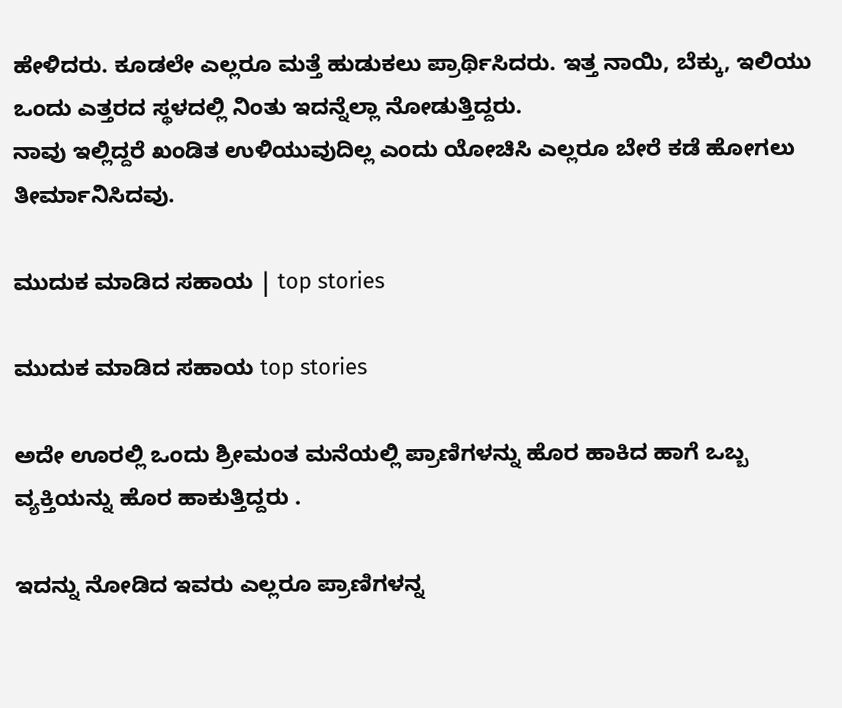ಹೇಳಿದರು. ಕೂಡಲೇ ಎಲ್ಲರೂ ಮತ್ತೆ ಹುಡುಕಲು ಪ್ರಾರ್ಥಿಸಿದರು. ಇತ್ತ ನಾಯಿ, ಬೆಕ್ಕು, ಇಲಿಯು ಒಂದು ಎತ್ತರದ ಸ್ಥಳದಲ್ಲಿ ನಿಂತು ಇದನ್ನೆಲ್ಲಾ ನೋಡುತ್ತಿದ್ದರು.
ನಾವು ಇಲ್ಲಿದ್ದರೆ ಖಂಡಿತ ಉಳಿಯುವುದಿಲ್ಲ ಎಂದು ಯೋಚಿಸಿ ಎಲ್ಲರೂ ಬೇರೆ ಕಡೆ ಹೋಗಲು ತೀರ್ಮಾನಿಸಿದವು.

ಮುದುಕ ಮಾಡಿದ ಸಹಾಯ | top stories

ಮುದುಕ ಮಾಡಿದ ಸಹಾಯ top stories

ಅದೇ ಊರಲ್ಲಿ ಒಂದು ಶ್ರೀಮಂತ ಮನೆಯಲ್ಲಿ ಪ್ರಾಣಿಗಳನ್ನು ಹೊರ ಹಾಕಿದ ಹಾಗೆ ಒಬ್ಬ ವ್ಯಕ್ತಿಯನ್ನು ಹೊರ ಹಾಕುತ್ತಿದ್ದರು .

ಇದನ್ನು ನೋಡಿದ ಇವರು ಎಲ್ಲರೂ ಪ್ರಾಣಿಗಳನ್ನ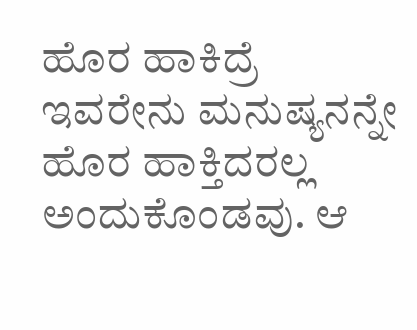ಹೊರ ಹಾಕಿದ್ರೆ ಇವರೇನು ಮನುಷ್ಯನನ್ನೇ ಹೊರ ಹಾಕ್ತಿದರಲ್ಲ ಅಂದುಕೊಂಡವು. ಆ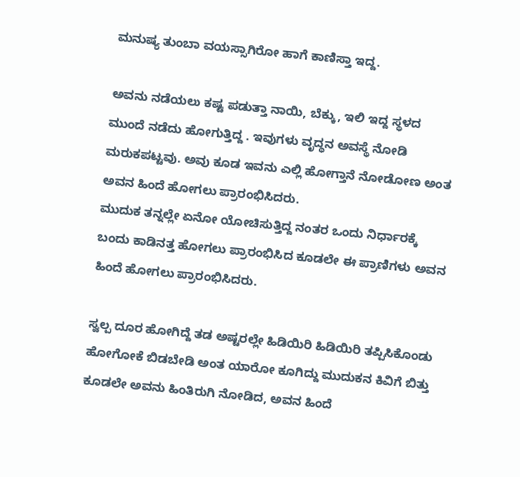ಮನುಷ್ಯ ತುಂಬಾ ವಯಸ್ಸಾಗಿರೋ ಹಾಗೆ ಕಾಣಿಸ್ತಾ ಇದ್ದ.

ಅವನು ನಡೆಯಲು ಕಷ್ಟ ಪಡುತ್ತಾ ನಾಯಿ, ಬೆಕ್ಕು, ಇಲಿ ಇದ್ದ ಸ್ಥಳದ ಮುಂದೆ ನಡೆದು ಹೋಗುತ್ತಿದ್ದ . ಇವುಗಳು ವೃದ್ಧನ ಅವಸ್ಥೆ ನೋಡಿ ಮರುಕಪಟ್ಟವು. ಅವು ಕೂಡ ಇವನು ಎಲ್ಲಿ ಹೋಗ್ತಾನೆ ನೋಡೋಣ ಅಂತ ಅವನ ಹಿಂದೆ ಹೋಗಲು ಪ್ರಾರಂಭಿಸಿದರು.
ಮುದುಕ ತನ್ನಲ್ಲೇ ಏನೋ ಯೋಚಿಸುತ್ತಿದ್ದ ನಂತರ ಒಂದು ನಿರ್ಧಾರಕ್ಕೆ ಬಂದು ಕಾಡಿನತ್ತ ಹೋಗಲು ಪ್ರಾರಂಭಿಸಿದ ಕೂಡಲೇ ಈ ಪ್ರಾಣಿಗಳು ಅವನ ಹಿಂದೆ ಹೋಗಲು ಪ್ರಾರಂಭಿಸಿದರು.

ಸ್ವಲ್ಪ ದೂರ ಹೋಗಿದ್ದೆ ತಡ ಅಷ್ಟರಲ್ಲೇ ಹಿಡಿಯಿರಿ ಹಿಡಿಯಿರಿ ತಪ್ಪಿಸಿಕೊಂಡು ಹೋಗೋಕೆ ಬಿಡಬೇಡಿ ಅಂತ ಯಾರೋ ಕೂಗಿದ್ದು ಮುದುಕನ ಕಿವಿಗೆ ಬಿತ್ತು ಕೂಡಲೇ ಅವನು ಹಿಂತಿರುಗಿ ನೋಡಿದ, ಅವನ ಹಿಂದೆ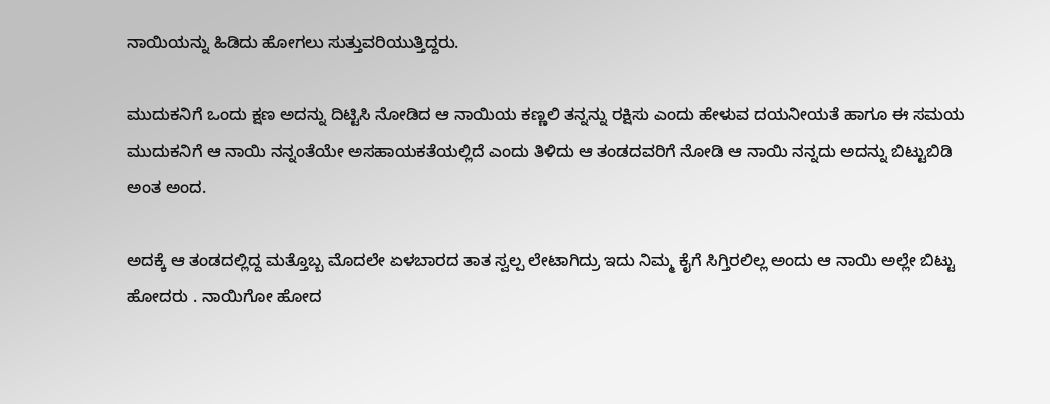ನಾಯಿಯನ್ನು ಹಿಡಿದು ಹೋಗಲು ಸುತ್ತುವರಿಯುತ್ತಿದ್ದರು.

ಮುದುಕನಿಗೆ ಒಂದು ಕ್ಷಣ ಅದನ್ನು ದಿಟ್ಟಿಸಿ ನೋಡಿದ ಆ ನಾಯಿಯ ಕಣ್ಣಲಿ ತನ್ನನ್ನು ರಕ್ಷಿಸು ಎಂದು ಹೇಳುವ ದಯನೀಯತೆ ಹಾಗೂ ಈ ಸಮಯ ಮುದುಕನಿಗೆ ಆ ನಾಯಿ ನನ್ನಂತೆಯೇ ಅಸಹಾಯಕತೆಯಲ್ಲಿದೆ ಎಂದು ತಿಳಿದು ಆ ತಂಡದವರಿಗೆ ನೋಡಿ ಆ ನಾಯಿ ನನ್ನದು ಅದನ್ನು ಬಿಟ್ಟುಬಿಡಿ ಅಂತ ಅಂದ.

ಅದಕ್ಕೆ ಆ ತಂಡದಲ್ಲಿದ್ದ ಮತ್ತೊಬ್ಬ ಮೊದಲೇ ಏಳಬಾರದ ತಾತ ಸ್ವಲ್ಪ ಲೇಟಾಗಿದ್ರು ಇದು ನಿಮ್ಮ ಕೈಗೆ ಸಿಗ್ತಿರಲಿಲ್ಲ ಅಂದು ಆ ನಾಯಿ ಅಲ್ಲೇ ಬಿಟ್ಟು ಹೋದರು . ನಾಯಿಗೋ ಹೋದ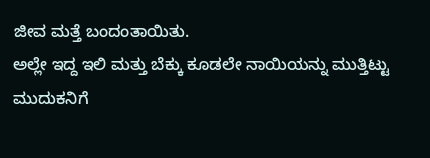ಜೀವ ಮತ್ತೆ ಬಂದಂತಾಯಿತು.
ಅಲ್ಲೇ ಇದ್ದ ಇಲಿ ಮತ್ತು ಬೆಕ್ಕು ಕೂಡಲೇ ನಾಯಿಯನ್ನು ಮುತ್ತಿಟ್ಟು ಮುದುಕನಿಗೆ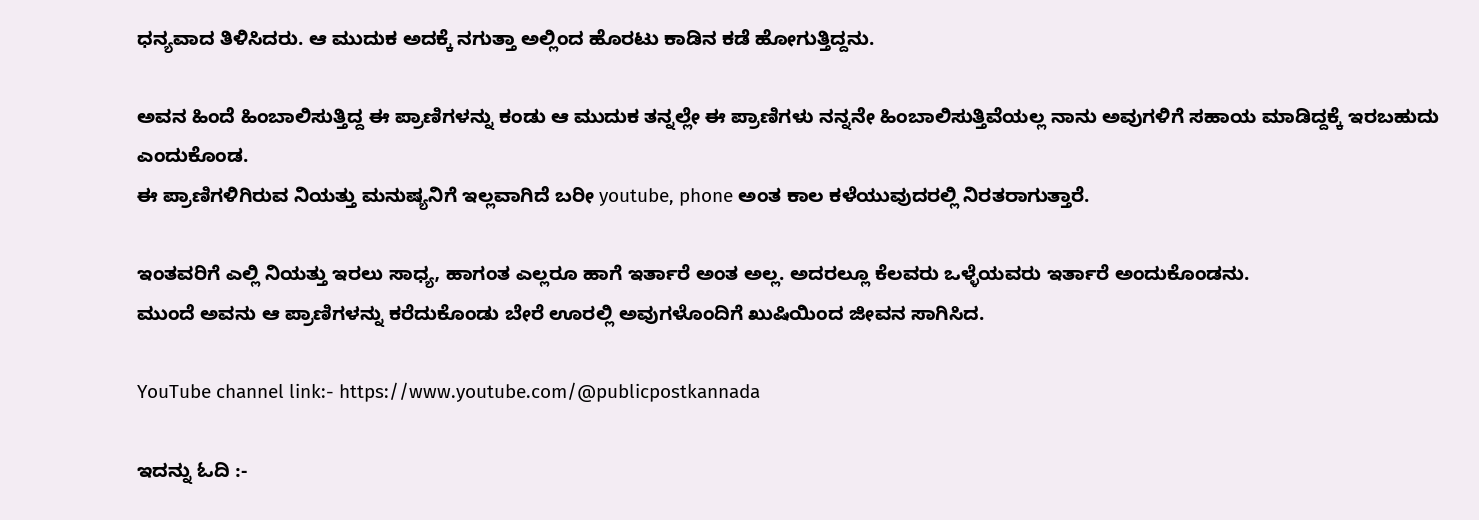ಧನ್ಯವಾದ ತಿಳಿಸಿದರು. ಆ ಮುದುಕ ಅದಕ್ಕೆ ನಗುತ್ತಾ ಅಲ್ಲಿಂದ ಹೊರಟು ಕಾಡಿನ ಕಡೆ ಹೋಗುತ್ತಿದ್ದನು.

ಅವನ ಹಿಂದೆ ಹಿಂಬಾಲಿಸುತ್ತಿದ್ದ ಈ ಪ್ರಾಣಿಗಳನ್ನು ಕಂಡು ಆ ಮುದುಕ ತನ್ನಲ್ಲೇ ಈ ಪ್ರಾಣಿಗಳು ನನ್ನನೇ ಹಿಂಬಾಲಿಸುತ್ತಿವೆಯಲ್ಲ ನಾನು ಅವುಗಳಿಗೆ ಸಹಾಯ ಮಾಡಿದ್ದಕ್ಕೆ ಇರಬಹುದು ಎಂದುಕೊಂಡ.
ಈ ಪ್ರಾಣಿಗಳಿಗಿರುವ ನಿಯತ್ತು ಮನುಷ್ಯನಿಗೆ ಇಲ್ಲವಾಗಿದೆ ಬರೀ youtube, phone ಅಂತ ಕಾಲ ಕಳೆಯುವುದರಲ್ಲಿ ನಿರತರಾಗುತ್ತಾರೆ.

ಇಂತವರಿಗೆ ಎಲ್ಲಿ ನಿಯತ್ತು ಇರಲು ಸಾಧ್ಯ, ಹಾಗಂತ ಎಲ್ಲರೂ ಹಾಗೆ ಇರ್ತಾರೆ ಅಂತ ಅಲ್ಲ. ಅದರಲ್ಲೂ ಕೆಲವರು ಒಳ್ಳೆಯವರು ಇರ್ತಾರೆ ಅಂದುಕೊಂಡನು.
ಮುಂದೆ ಅವನು ಆ ಪ್ರಾಣಿಗಳನ್ನು ಕರೆದುಕೊಂಡು ಬೇರೆ ಊರಲ್ಲಿ ಅವುಗಳೊಂದಿಗೆ ಖುಷಿಯಿಂದ ಜೀವನ ಸಾಗಿಸಿದ.

YouTube channel link:- https://www.youtube.com/@publicpostkannada

ಇದನ್ನು ಓದಿ :-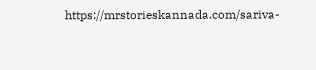https://mrstorieskannada.com/sariva-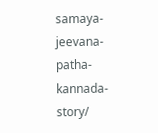samaya-jeevana-patha-kannada-story/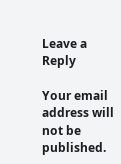Leave a Reply

Your email address will not be published.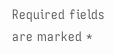Required fields are marked *